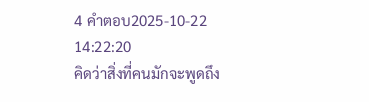4 คำตอบ2025-10-22 14:22:20
คิดว่าสิ่งที่คนมักจะพูดถึง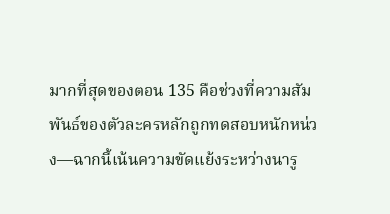มากที่สุดของตอน 135 คือช่วงที่ความสัมพันธ์ของตัวละครหลักถูกทดสอบหนักหน่วง—ฉากนี้เน้นความขัดแย้งระหว่างนารู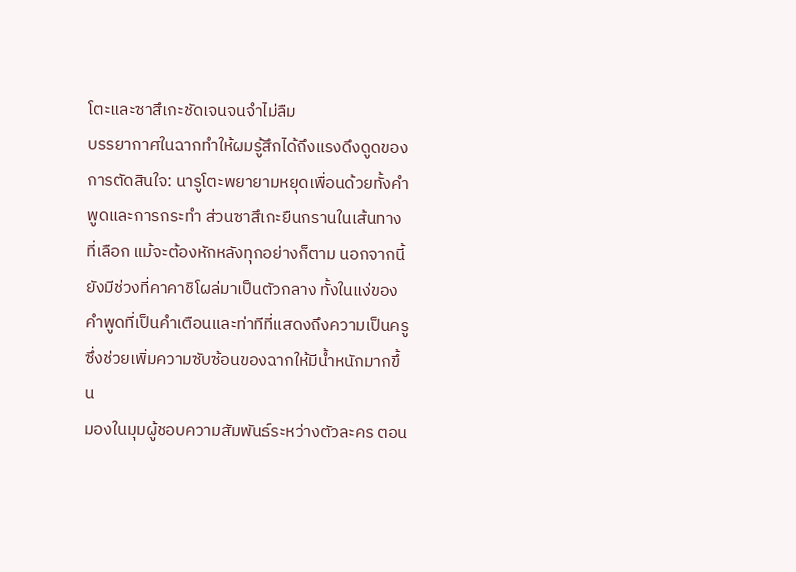โตะและซาสึเกะชัดเจนจนจำไม่ลืม
บรรยากาศในฉากทำให้ผมรู้สึกได้ถึงแรงดึงดูดของการตัดสินใจ: นารูโตะพยายามหยุดเพื่อนด้วยทั้งคำพูดและการกระทำ ส่วนซาสึเกะยืนกรานในเส้นทางที่เลือก แม้จะต้องหักหลังทุกอย่างก็ตาม นอกจากนี้ยังมีช่วงที่คาคาชิโผล่มาเป็นตัวกลาง ทั้งในแง่ของคำพูดที่เป็นคำเตือนและท่าทีที่แสดงถึงความเป็นครู ซึ่งช่วยเพิ่มความซับซ้อนของฉากให้มีน้ำหนักมากขึ้น
มองในมุมผู้ชอบความสัมพันธ์ระหว่างตัวละคร ตอน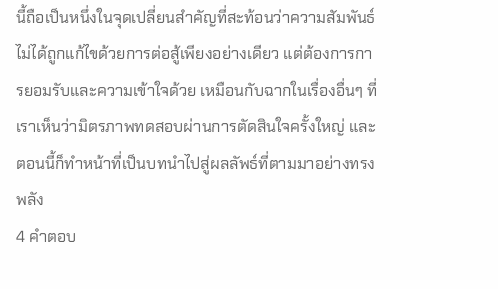นี้ถือเป็นหนึ่งในจุดเปลี่ยนสำคัญที่สะท้อนว่าความสัมพันธ์ไม่ได้ถูกแก้ไขด้วยการต่อสู้เพียงอย่างเดียว แต่ต้องการการยอมรับและความเข้าใจด้วย เหมือนกับฉากในเรื่องอื่นๆ ที่เราเห็นว่ามิตรภาพทดสอบผ่านการตัดสินใจครั้งใหญ่ และตอนนี้ก็ทำหน้าที่เป็นบทนำไปสู่ผลลัพธ์ที่ตามมาอย่างทรงพลัง
4 คำตอบ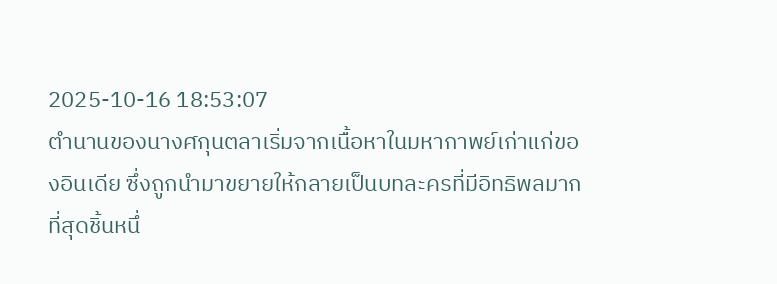2025-10-16 18:53:07
ตำนานของนางศกุนตลาเริ่มจากเนื้อหาในมหากาพย์เก่าแก่ของอินเดีย ซึ่งถูกนำมาขยายให้กลายเป็นบทละครที่มีอิทธิพลมากที่สุดชิ้นหนึ่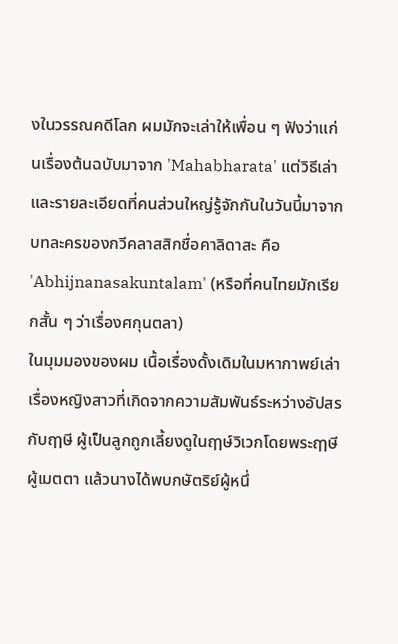งในวรรณคดีโลก ผมมักจะเล่าให้เพื่อน ๆ ฟังว่าแก่นเรื่องต้นฉบับมาจาก 'Mahabharata' แต่วิธีเล่าและรายละเอียดที่คนส่วนใหญ่รู้จักกันในวันนี้มาจากบทละครของกวีคลาสสิกชื่อคาลิดาสะ คือ 'Abhijnanasakuntalam' (หรือที่คนไทยมักเรียกสั้น ๆ ว่าเรื่องศกุนตลา)
ในมุมมองของผม เนื้อเรื่องดั้งเดิมในมหากาพย์เล่าเรื่องหญิงสาวที่เกิดจากความสัมพันธ์ระหว่างอัปสรกับฤๅษี ผู้เป็นลูกถูกเลี้ยงดูในฤๅษ์วิเวกโดยพระฤๅษีผู้เมตตา แล้วนางได้พบกษัตริย์ผู้หนึ่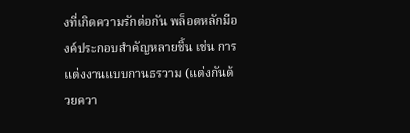งที่เกิดความรักต่อกัน พล็อตหลักมีองค์ประกอบสำคัญหลายชิ้น เช่น การแต่งงานแบบกานธรวาม (แต่งกันด้วยควา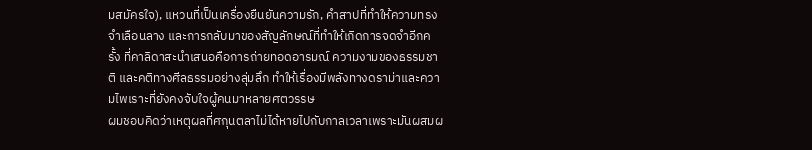มสมัครใจ), แหวนที่เป็นเครื่องยืนยันความรัก, คำสาปที่ทำให้ความทรงจำเลือนลาง และการกลับมาของสัญลักษณ์ที่ทำให้เกิดการจดจำอีกครั้ง ที่คาลิดาสะนำเสนอคือการถ่ายทอดอารมณ์ ความงามของธรรมชาติ และคติทางศีลธรรมอย่างลุ่มลึก ทำให้เรื่องมีพลังทางดราม่าและความไพเราะที่ยังคงจับใจผู้คนมาหลายศตวรรษ
ผมชอบคิดว่าเหตุผลที่ศกุนตลาไม่ได้หายไปกับกาลเวลาเพราะมันผสมผ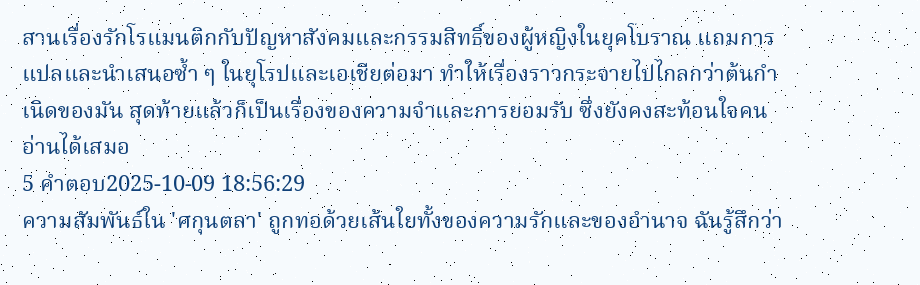สานเรื่องรักโรแมนติกกับปัญหาสังคมและกรรมสิทธิ์ของผู้หญิงในยุคโบราณ แถมการแปลและนำเสนอซ้ำ ๆ ในยุโรปและเอเชียต่อมา ทำให้เรื่องราวกระจายไปไกลกว่าต้นกำเนิดของมัน สุดท้ายแล้วก็เป็นเรื่องของความจำและการยอมรับ ซึ่งยังคงสะท้อนใจคนอ่านได้เสมอ
5 คำตอบ2025-10-09 18:56:29
ความสัมพันธ์ใน 'ศกุนตลา' ถูกทอด้วยเส้นใยทั้งของความรักและของอำนาจ ฉันรู้สึกว่า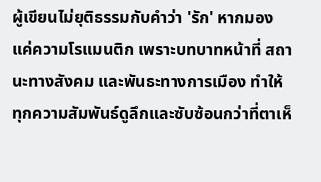ผู้เขียนไม่ยุติธรรมกับคำว่า 'รัก' หากมองแค่ความโรแมนติก เพราะบทบาทหน้าที่ สถานะทางสังคม และพันธะทางการเมือง ทำให้ทุกความสัมพันธ์ดูลึกและซับซ้อนกว่าที่ตาเห็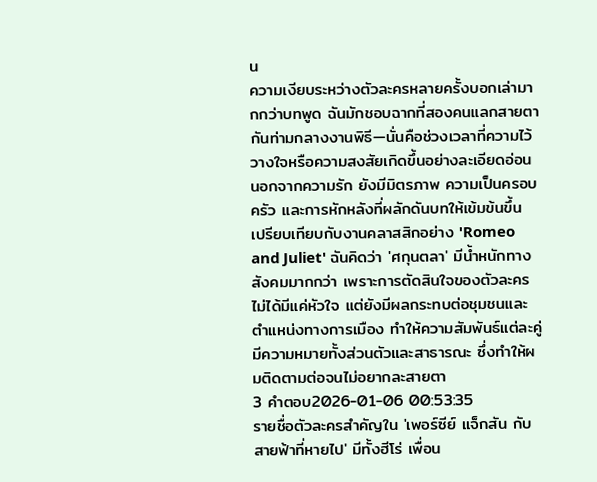น
ความเงียบระหว่างตัวละครหลายครั้งบอกเล่ามากกว่าบทพูด ฉันมักชอบฉากที่สองคนแลกสายตากันท่ามกลางงานพิธี—นั่นคือช่วงเวลาที่ความไว้วางใจหรือความสงสัยเกิดขึ้นอย่างละเอียดอ่อน นอกจากความรัก ยังมีมิตรภาพ ความเป็นครอบครัว และการหักหลังที่ผลักดันบทให้เข้มข้นขึ้น
เปรียบเทียบกับงานคลาสสิกอย่าง 'Romeo and Juliet' ฉันคิดว่า 'ศกุนตลา' มีน้ำหนักทางสังคมมากกว่า เพราะการตัดสินใจของตัวละครไม่ได้มีแค่หัวใจ แต่ยังมีผลกระทบต่อชุมชนและตำแหน่งทางการเมือง ทำให้ความสัมพันธ์แต่ละคู่มีความหมายทั้งส่วนตัวและสาธารณะ ซึ่งทำให้ผมติดตามต่อจนไม่อยากละสายตา
3 คำตอบ2026-01-06 00:53:35
รายชื่อตัวละครสำคัญใน 'เพอร์ซีย์ แจ็กสัน กับสายฟ้าที่หายไป' มีทั้งฮีโร่ เพื่อน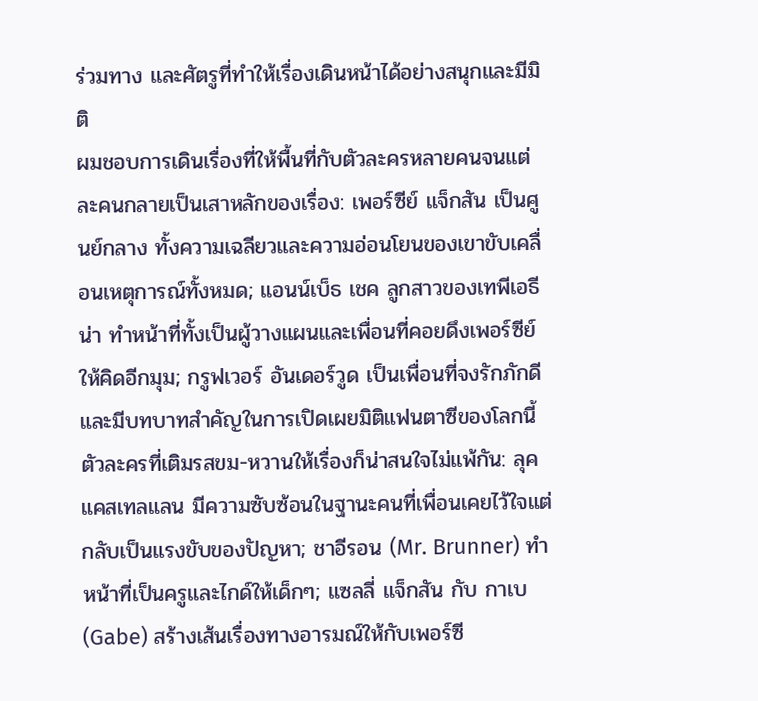ร่วมทาง และศัตรูที่ทำให้เรื่องเดินหน้าได้อย่างสนุกและมีมิติ
ผมชอบการเดินเรื่องที่ให้พื้นที่กับตัวละครหลายคนจนแต่ละคนกลายเป็นเสาหลักของเรื่อง: เพอร์ซีย์ แจ็กสัน เป็นศูนย์กลาง ทั้งความเฉลียวและความอ่อนโยนของเขาขับเคลื่อนเหตุการณ์ทั้งหมด; แอนน์เบ็ธ เชค ลูกสาวของเทพีเอธีน่า ทำหน้าที่ทั้งเป็นผู้วางแผนและเพื่อนที่คอยดึงเพอร์ซีย์ให้คิดอีกมุม; กรูฟเวอร์ อันเดอร์วูด เป็นเพื่อนที่จงรักภักดีและมีบทบาทสำคัญในการเปิดเผยมิติแฟนตาซีของโลกนี้
ตัวละครที่เติมรสขม-หวานให้เรื่องก็น่าสนใจไม่แพ้กัน: ลุค แคสเทลแลน มีความซับซ้อนในฐานะคนที่เพื่อนเคยไว้ใจแต่กลับเป็นแรงขับของปัญหา; ชาอีรอน (Mr. Brunner) ทำหน้าที่เป็นครูและไกด์ให้เด็กๆ; แซลลี่ แจ็กสัน กับ กาเบ (Gabe) สร้างเส้นเรื่องทางอารมณ์ให้กับเพอร์ซี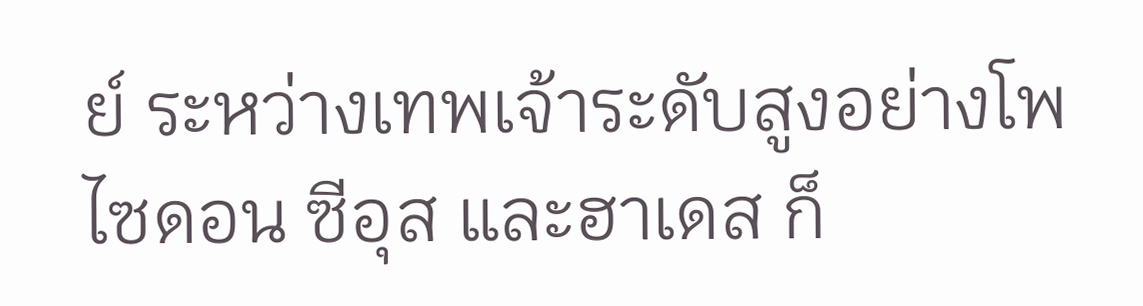ย์ ระหว่างเทพเจ้าระดับสูงอย่างโพไซดอน ซีอุส และฮาเดส ก็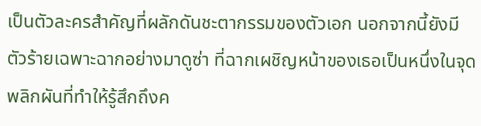เป็นตัวละครสำคัญที่ผลักดันชะตากรรมของตัวเอก นอกจากนี้ยังมีตัวร้ายเฉพาะฉากอย่างมาดูซ่า ที่ฉากเผชิญหน้าของเธอเป็นหนึ่งในจุดพลิกผันที่ทำให้รู้สึกถึงค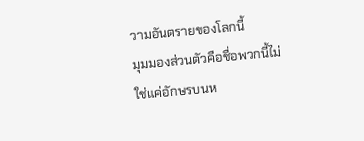วามอันตรายของโลกนี้
มุมมองส่วนตัวคือชื่อพวกนี้ไม่ใช่แค่อักษรบนห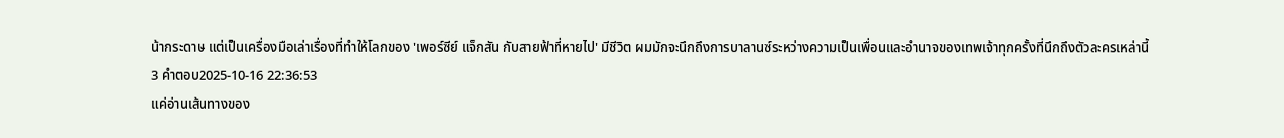น้ากระดาษ แต่เป็นเครื่องมือเล่าเรื่องที่ทำให้โลกของ 'เพอร์ซีย์ แจ็กสัน กับสายฟ้าที่หายไป' มีชีวิต ผมมักจะนึกถึงการบาลานซ์ระหว่างความเป็นเพื่อนและอำนาจของเทพเจ้าทุกครั้งที่นึกถึงตัวละครเหล่านี้
3 คำตอบ2025-10-16 22:36:53
แค่อ่านเส้นทางของ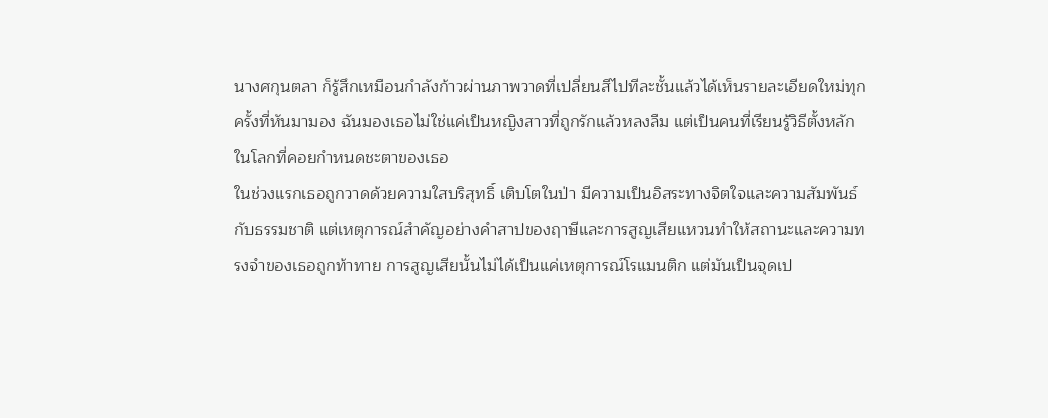นางศกุนตลา ก็รู้สึกเหมือนกำลังก้าวผ่านภาพวาดที่เปลี่ยนสีไปทีละชั้นแล้วได้เห็นรายละเอียดใหม่ทุกครั้งที่หันมามอง ฉันมองเธอไม่ใช่แค่เป็นหญิงสาวที่ถูกรักแล้วหลงลืม แต่เป็นคนที่เรียนรู้วิธีตั้งหลักในโลกที่คอยกำหนดชะตาของเธอ
ในช่วงแรกเธอถูกวาดด้วยความใสบริสุทธิ์ เติบโตในป่า มีความเป็นอิสระทางจิตใจและความสัมพันธ์กับธรรมชาติ แต่เหตุการณ์สำคัญอย่างคำสาปของฤาษีและการสูญเสียแหวนทำให้สถานะและความทรงจำของเธอถูกท้าทาย การสูญเสียนั้นไม่ได้เป็นแค่เหตุการณ์โรแมนติก แต่มันเป็นจุดเป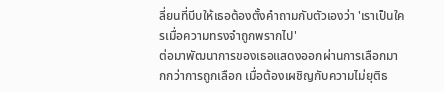ลี่ยนที่บีบให้เธอต้องตั้งคำถามกับตัวเองว่า 'เราเป็นใครเมื่อความทรงจำถูกพรากไป'
ต่อมาพัฒนาการของเธอแสดงออกผ่านการเลือกมากกว่าการถูกเลือก เมื่อต้องเผชิญกับความไม่ยุติธ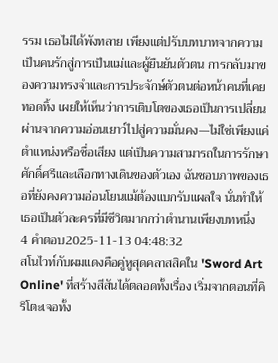รรม เธอไม่ได้พังทลาย เพียงแต่ปรับบทบาทจากความเป็นคนรักสู่การเป็นแม่และผู้ยืนยันตัวตน การกลับมาของความทรงจำและการประจักษ์ตัวตนต่อหน้าคนที่เคยทอดทิ้ง เผยให้เห็นว่าการเติบโตของเธอเป็นการเปลี่ยนผ่านจากความอ่อนเยาว์ไปสู่ความมั่นคง—ไม่ใช่เพียงแค่ตำแหน่งหรือชื่อเสียง แต่เป็นความสามารถในการรักษาศักดิ์ศรีและเลือกทางเดินของตัวเอง ฉันชอบภาพของเธอที่ยังคงความอ่อนโยนแม้ต้องแบกรับแผลใจ นั่นทำให้เธอเป็นตัวละครที่มีชีวิตมากกว่าตำนานเพียงบทหนึ่ง
4 คำตอบ2025-11-13 04:48:32
สโนไวท์กับผมแดงคือคู่หูสุดคลาสสิคใน 'Sword Art Online' ที่สร้างสีสันได้ตลอดทั้งเรื่อง เริ่มจากตอนที่คิริโตะเจอทั้ง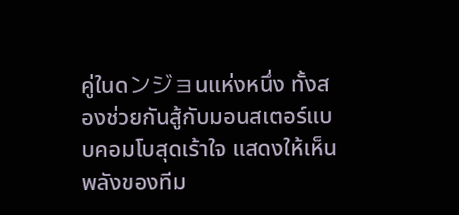คู่ในดンジョนแห่งหนึ่ง ทั้งสองช่วยกันสู้กับมอนสเตอร์แบบคอมโบสุดเร้าใจ แสดงให้เห็นพลังของทีม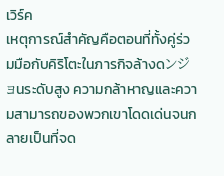เวิร์ค
เหตุการณ์สำคัญคือตอนที่ทั้งคู่ร่วมมือกับคิริโตะในภารกิจล้างดンジョนระดับสูง ความกล้าหาญและความสามารถของพวกเขาโดดเด่นจนกลายเป็นที่จด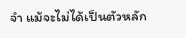จำ แม้จะไม่ได้เป็นตัวหลัก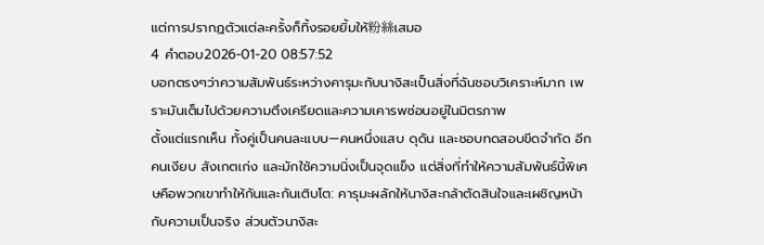แต่การปรากฏตัวแต่ละครั้งก็ทิ้งรอยยิ้มให้粉絲เสมอ
4 คำตอบ2026-01-20 08:57:52
บอกตรงๆว่าความสัมพันธ์ระหว่างคารุมะกับนางิสะเป็นสิ่งที่ฉันชอบวิเคราะห์มาก เพราะมันเต็มไปด้วยความตึงเครียดและความเคารพซ่อนอยู่ในมิตรภาพ
ตั้งแต่แรกเห็น ทั้งคู่เป็นคนละแบบ—คนหนึ่งแสบ ดุดัน และชอบทดสอบขีดจำกัด อีกคนเงียบ สังเกตเก่ง และมักใช้ความนิ่งเป็นจุดแข็ง แต่สิ่งที่ทำให้ความสัมพันธ์นี้พิเศษคือพวกเขาทำให้กันและกันเติบโต: คารุมะผลักให้นางิสะกล้าตัดสินใจและเผชิญหน้ากับความเป็นจริง ส่วนตัวนางิสะ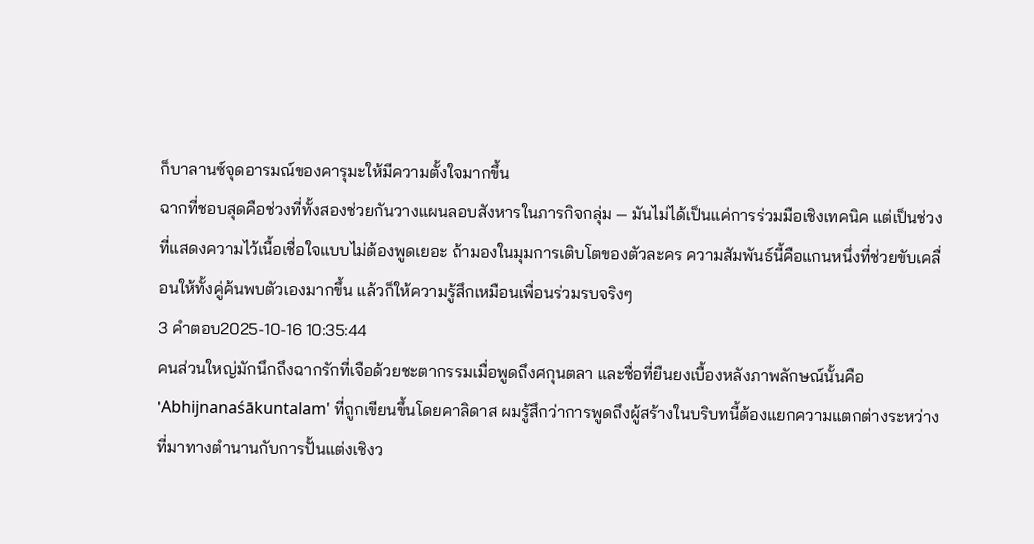ก็บาลานซ์จุดอารมณ์ของคารุมะให้มีความตั้งใจมากขึ้น
ฉากที่ชอบสุดคือช่วงที่ทั้งสองช่วยกันวางแผนลอบสังหารในภารกิจกลุ่ม — มันไม่ได้เป็นแค่การร่วมมือเชิงเทคนิค แต่เป็นช่วงที่แสดงความไว้เนื้อเชื่อใจแบบไม่ต้องพูดเยอะ ถ้ามองในมุมการเติบโตของตัวละคร ความสัมพันธ์นี้คือแกนหนึ่งที่ช่วยขับเคลื่อนให้ทั้งคู่ค้นพบตัวเองมากขึ้น แล้วก็ให้ความรู้สึกเหมือนเพื่อนร่วมรบจริงๆ
3 คำตอบ2025-10-16 10:35:44
คนส่วนใหญ่มักนึกถึงฉากรักที่เจือด้วยชะตากรรมเมื่อพูดถึงศกุนตลา และชื่อที่ยืนยงเบื้องหลังภาพลักษณ์นั้นคือ 'Abhijnanaśākuntalam' ที่ถูกเขียนขึ้นโดยคาลิดาส ผมรู้สึกว่าการพูดถึงผู้สร้างในบริบทนี้ต้องแยกความแตกต่างระหว่างที่มาทางตำนานกับการปั้นแต่งเชิงว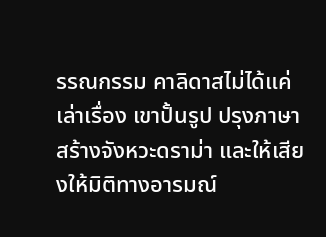รรณกรรม คาลิดาสไม่ได้แค่เล่าเรื่อง เขาปั้นรูป ปรุงภาษาสร้างจังหวะดราม่า และให้เสียงให้มิติทางอารมณ์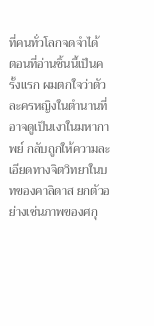ที่คนทั่วโลกจดจำได้
ตอนที่อ่านชิ้นนี้เป็นครั้งแรก ผมตกใจว่าตัวละครหญิงในตำนานที่อาจดูเป็นเงาในมหากาพย์ กลับถูกให้ความละเอียดทางจิตวิทยาในบทของคาลิดาส ยกตัวอย่างเช่นภาพของศกุ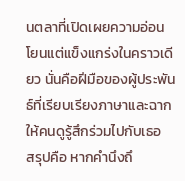นตลาที่เปิดเผยความอ่อนโยนแต่แข็งแกร่งในคราวเดียว นั่นคือฝีมือของผู้ประพันธ์ที่เรียบเรียงภาษาและฉากให้คนดูรู้สึกร่วมไปกับเธอ
สรุปคือ หากคำนึงถึ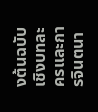งต้นฉบับเชิงบทละครและการจินตนา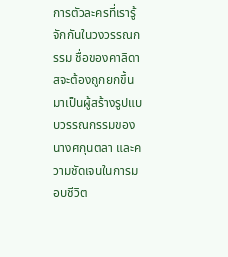การตัวละครที่เรารู้จักกันในวงวรรณกรรม ชื่อของคาลิดาสจะต้องถูกยกขึ้นมาเป็นผู้สร้างรูปแบบวรรณกรรมของนางศกุนตลา และความชัดเจนในการมอบชีวิต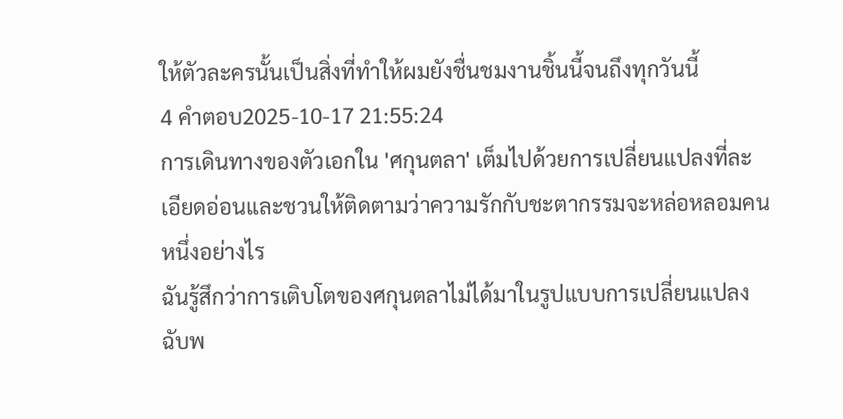ให้ตัวละครนั้นเป็นสิ่งที่ทำให้ผมยังชื่นชมงานชิ้นนี้จนถึงทุกวันนี้
4 คำตอบ2025-10-17 21:55:24
การเดินทางของตัวเอกใน 'ศกุนตลา' เต็มไปด้วยการเปลี่ยนแปลงที่ละเอียดอ่อนและชวนให้ติดตามว่าความรักกับชะตากรรมจะหล่อหลอมคนหนึ่งอย่างไร
ฉันรู้สึกว่าการเติบโตของศกุนตลาไม่ได้มาในรูปแบบการเปลี่ยนแปลงฉับพ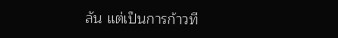ลัน แต่เป็นการก้าวที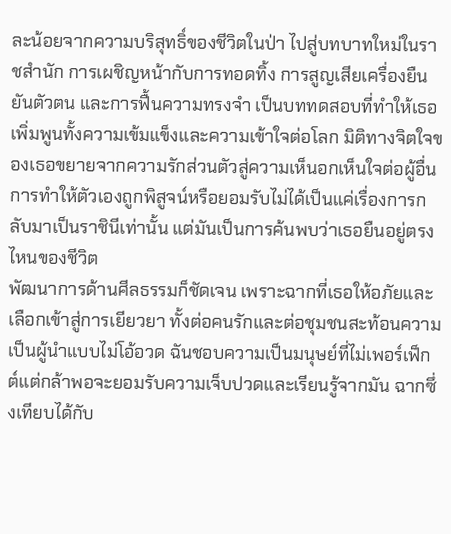ละน้อยจากความบริสุทธิ์ของชีวิตในป่า ไปสู่บทบาทใหม่ในราชสำนัก การเผชิญหน้ากับการทอดทิ้ง การสูญเสียเครื่องยืนยันตัวตน และการฟื้นความทรงจำ เป็นบททดสอบที่ทำให้เธอเพิ่มพูนทั้งความเข้มแข็งและความเข้าใจต่อโลก มิติทางจิตใจของเธอขยายจากความรักส่วนตัวสู่ความเห็นอกเห็นใจต่อผู้อื่น การทำให้ตัวเองถูกพิสูจน์หรือยอมรับไม่ได้เป็นแค่เรื่องการกลับมาเป็นราชินีเท่านั้น แต่มันเป็นการค้นพบว่าเธอยืนอยู่ตรงไหนของชีวิต
พัฒนาการด้านศีลธรรมก็ชัดเจน เพราะฉากที่เธอให้อภัยและเลือกเข้าสู่การเยียวยา ทั้งต่อคนรักและต่อชุมชนสะท้อนความเป็นผู้นำแบบไม่โอ้อวด ฉันชอบความเป็นมนุษย์ที่ไม่เพอร์เฟ็กต์แต่กล้าพอจะยอมรับความเจ็บปวดและเรียนรู้จากมัน ฉากซึ่งเทียบได้กับ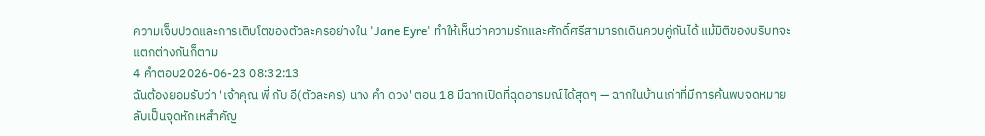ความเจ็บปวดและการเติบโตของตัวละครอย่างใน 'Jane Eyre' ทำให้เห็นว่าความรักและศักดิ์ศรีสามารถเดินควบคู่กันได้ แม้มิติของบริบทจะแตกต่างกันก็ตาม
4 คำตอบ2026-06-23 08:32:13
ฉันต้องยอมรับว่า 'เจ้าคุณ พี่ กับ อี(ตัวละคร) นาง คำ ดวง' ตอน 18 มีฉากเปิดที่ฉุดอารมณ์ได้สุดๆ — ฉากในบ้านเก่าที่มีการค้นพบจดหมายลับเป็นจุดหักเหสำคัญ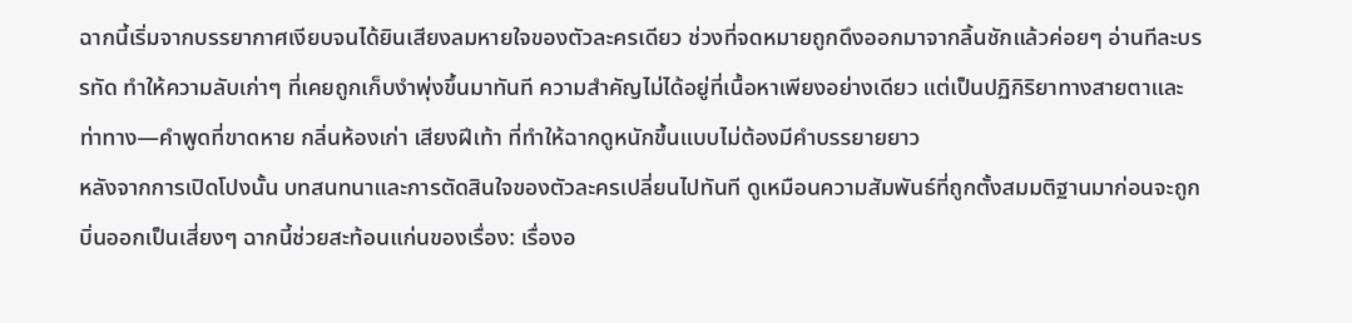ฉากนี้เริ่มจากบรรยากาศเงียบจนได้ยินเสียงลมหายใจของตัวละครเดียว ช่วงที่จดหมายถูกดึงออกมาจากลิ้นชักแล้วค่อยๆ อ่านทีละบรรทัด ทำให้ความลับเก่าๆ ที่เคยถูกเก็บงำพุ่งขึ้นมาทันที ความสำคัญไม่ได้อยู่ที่เนื้อหาเพียงอย่างเดียว แต่เป็นปฏิกิริยาทางสายตาและท่าทาง—คำพูดที่ขาดหาย กลิ่นห้องเก่า เสียงฝีเท้า ที่ทำให้ฉากดูหนักขึ้นแบบไม่ต้องมีคำบรรยายยาว
หลังจากการเปิดโปงนั้น บทสนทนาและการตัดสินใจของตัวละครเปลี่ยนไปทันที ดูเหมือนความสัมพันธ์ที่ถูกตั้งสมมติฐานมาก่อนจะถูกบิ่นออกเป็นเสี่ยงๆ ฉากนี้ช่วยสะท้อนแก่นของเรื่อง: เรื่องอ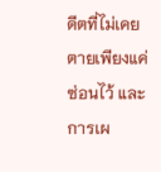ดีตที่ไม่เคยตายเพียงแค่ซ่อนไว้ และการเผ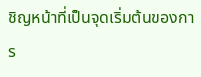ชิญหน้าที่เป็นจุดเริ่มต้นของการ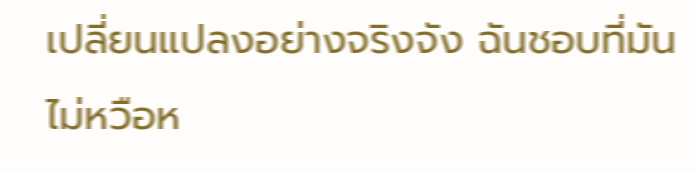เปลี่ยนแปลงอย่างจริงจัง ฉันชอบที่มันไม่หวือห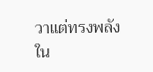วาแต่ทรงพลังใน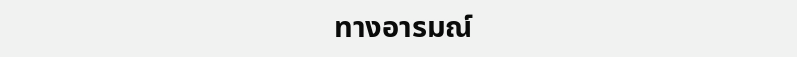ทางอารมณ์